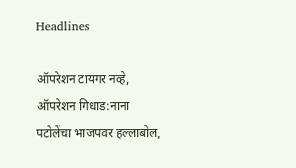Headlines

ऑपरेशन टायगर नव्हे, ऑपरेशन गिधाड:नाना पटोलेंचा भाजपवर हल्लाबोल,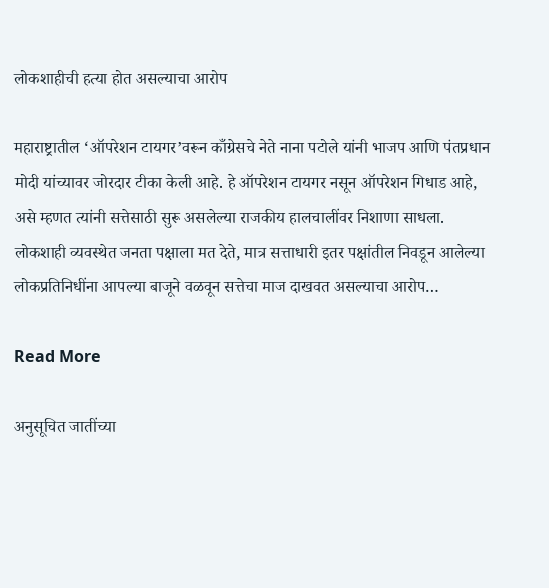लोकशाहीची हत्या होत असल्याचा आरोप

महाराष्ट्रातील ‘ऑपरेशन टायगर’वरून काँग्रेसचे नेते नाना पटोले यांनी भाजप आणि पंतप्रधान मोदी यांच्यावर जोरदार टीका केली आहे. हे ऑपरेशन टायगर नसून ऑपरेशन गिधाड आहे, असे म्हणत त्यांनी सत्तेसाठी सुरू असलेल्या राजकीय हालचालींवर निशाणा साधला. लोकशाही व्यवस्थेत जनता पक्षाला मत देते, मात्र सत्ताधारी इतर पक्षांतील निवडून आलेल्या लोकप्रतिनिधींना आपल्या बाजूने वळवून सत्तेचा माज दाखवत असल्याचा आरोप…

Read More

अनुसूचित जातींच्या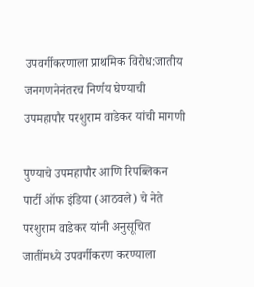उपवर्गीकरणाला प्राथमिक विरोध:जातीय जनगणनेनंतरच निर्णय घेण्याची उपमहापौर परशुराम वाडेकर यांची मागणी

पुण्याचे उपमहापौर आणि रिपब्लिकन पार्टी ऑफ इंडिया (आठवले) चे नेते परशुराम वाडेकर यांनी अनुसूचित जातींमध्ये उपवर्गीकरण करण्याला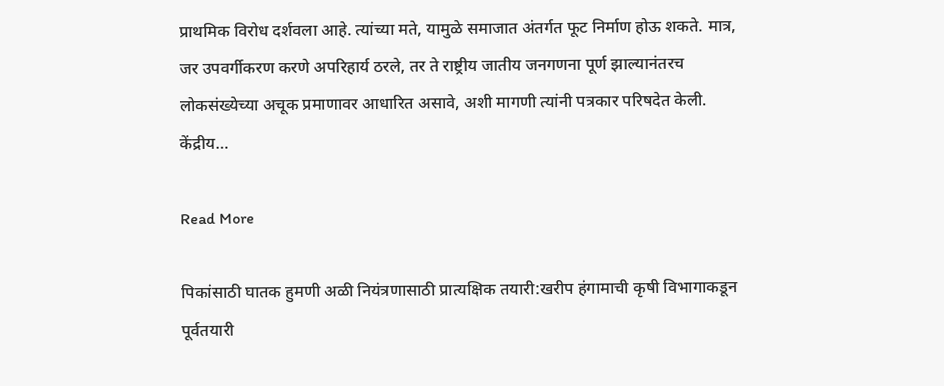प्राथमिक विरोध दर्शवला आहे. त्यांच्या मते, यामुळे समाजात अंतर्गत फूट निर्माण होऊ शकते. मात्र, जर उपवर्गीकरण करणे अपरिहार्य ठरले, तर ते राष्ट्रीय जातीय जनगणना पूर्ण झाल्यानंतरच लोकसंख्येच्या अचूक प्रमाणावर आधारित असावे, अशी मागणी त्यांनी पत्रकार परिषदेत केली. केंद्रीय…

Read More

पिकांसाठी घातक हुमणी अळी नियंत्रणासाठी प्रात्यक्षिक तयारी:खरीप हंगामाची कृषी विभागाकडून पूर्वतयारी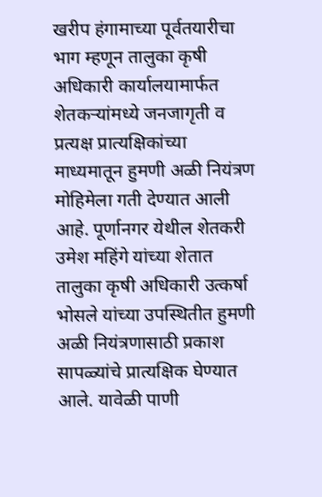खरीप हंगामाच्या पूर्वतयारीचा भाग म्हणून तालुका कृषी अधिकारी कार्यालयामार्फत शेतकऱ्यांमध्ये जनजागृती व प्रत्यक्ष प्रात्यक्षिकांच्या माध्यमातून हुमणी अळी नियंत्रण मोहिमेला गती देण्यात आली आहे. पूर्णानगर येथील शेतकरी उमेश महिंगे यांच्या शेतात तालुका कृषी अधिकारी उत्कर्षा भोसले यांच्या उपस्थितीत हुमणी अळी नियंत्रणासाठी प्रकाश सापळ्यांचे प्रात्यक्षिक घेण्यात आले. यावेळी पाणी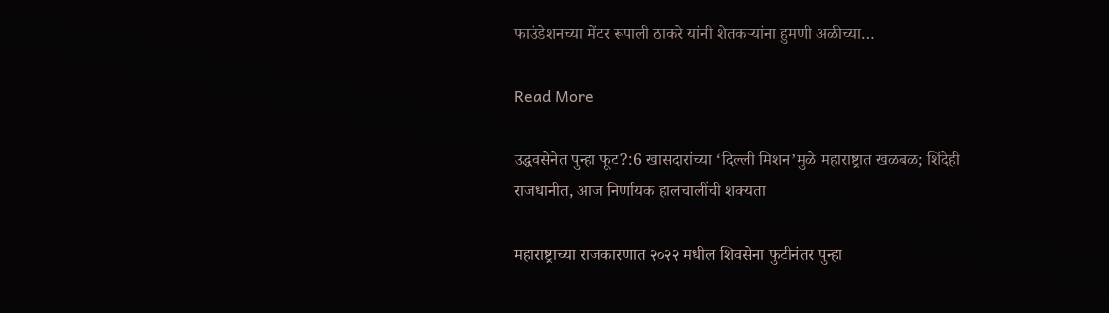फाउंडेशनच्या मेंटर रूपाली ठाकरे यांनी शेतकऱ्यांना हुमणी अळीच्या…

Read More

उद्धवसेनेत पुन्हा फूट?:6 खासदारांच्या ‘दिल्ली मिशन’मुळे महाराष्ट्रात खळबळ; शिंदेही राजधानीत, आज निर्णायक हालचालींची शक्यता

महाराष्ट्राच्या राजकारणात २०२२ मधील शिवसेना फुटीनंतर पुन्हा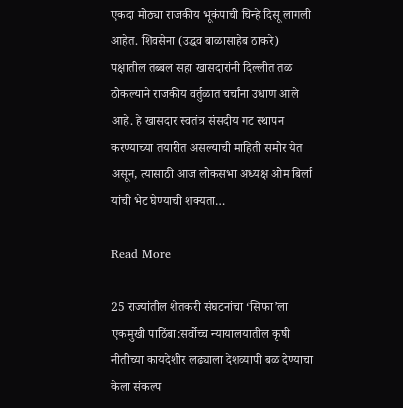एकदा मोठ्या राजकीय भूकंपाची चिन्हे दिसू लागली आहेत. शिवसेना (उद्धव बाळासाहेब ठाकरे) पक्षातील तब्बल सहा खासदारांनी दिल्लीत तळ ठोकल्याने राजकीय वर्तुळात चर्चांना उधाण आले आहे. हे खासदार स्वतंत्र संसदीय गट स्थापन करण्याच्या तयारीत असल्याची माहिती समोर येत असून, त्यासाठी आज लोकसभा अध्यक्ष ओम बिर्ला यांची भेट घेण्याची शक्यता…

Read More

25 राज्यांतील शेतकरी संघटनांचा ‘सिफा’ला एकमुखी पाठिंबा:सर्वोच्च न्यायालयातील कृषी नीतीच्या कायदेशीर लढ्याला देशव्यापी बळ देण्याचा केला संकल्प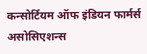कन्सोर्टियम ऑफ इंडियन फार्मर्स असोसिएशन्स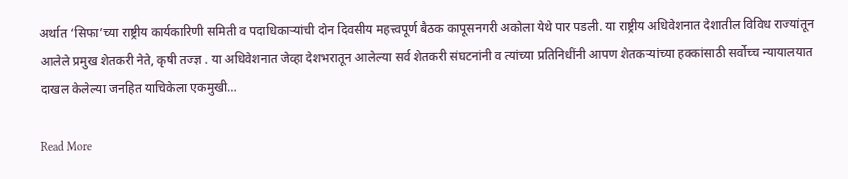अर्थात ‘सिफा’च्या राष्ट्रीय कार्यकारिणी समिती व पदाधिकाऱ्यांची दोन दिवसीय महत्त्वपूर्ण बैठक कापूसनगरी अकोला येथे पार पडली. या राष्ट्रीय अधिवेशनात देशातील विविध राज्यांतून आलेले प्रमुख शेतकरी नेते, कृषी तज्ज्ञ . या अधिवेशनात जेव्हा देशभरातून आलेल्या सर्व शेतकरी संघटनांनी व त्यांच्या प्रतिनिधींनी आपण शेतकऱ्यांच्या हक्कांसाठी सर्वोच्च न्यायालयात दाखल केलेल्या जनहित याचिकेला एकमुखी…

Read More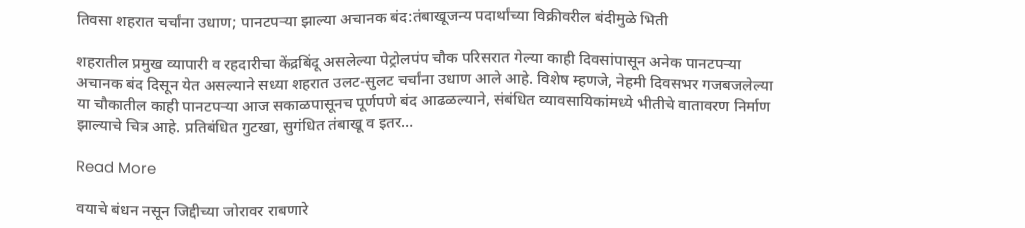तिवसा शहरात चर्चांना उधाण; पानटपऱ्या झाल्या अचानक बंद:तंबाखूजन्य पदार्थांच्या विक्रीवरील बंदीमुळे भिती

शहरातील प्रमुख व्यापारी व रहदारीचा केंद्रबिंदू असलेल्या पेट्रोलपंप चौक परिसरात गेल्या काही दिवसांपासून अनेक पानटपऱ्या अचानक बंद दिसून येत असल्याने सध्या शहरात उलट-सुलट चर्चांना उधाण आले आहे. विशेष म्हणजे, नेहमी दिवसभर गजबजलेल्या या चौकातील काही पानटपऱ्या आज सकाळपासूनच पूर्णपणे बंद आढळल्याने, संबंधित व्यावसायिकांमध्ये भीतीचे वातावरण निर्माण झाल्याचे चित्र आहे. प्रतिबंधित गुटखा, सुगंधित तंबाखू व इतर…

Read More

वयाचे बंधन नसून जिद्दीच्या जोरावर राबणारे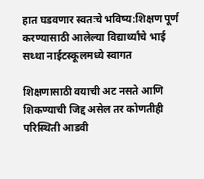हात घडवणार स्वतःचे भविष्य:शिक्षण पूर्ण करण्यासाठी आलेल्या विद्यार्थ्यांचे भाई सथ्था नाईटस्कूलमध्ये स्वागत

शिक्षणासाठी वयाची अट नसते आणि शिकण्याची जिद्द असेल तर कोणतीही परिस्थिती आडवी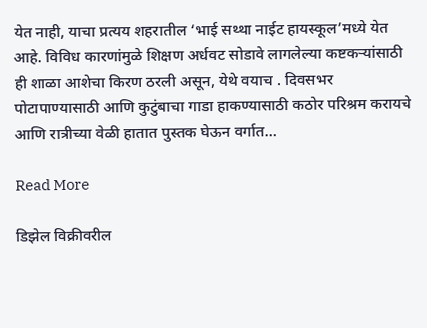येत नाही, याचा प्रत्यय शहरातील ‘भाई सथ्था नाईट हायस्कूल’मध्ये येत आहे. विविध कारणांमुळे शिक्षण अर्धवट सोडावे लागलेल्या कष्टकऱ्यांसाठी ही शाळा आशेचा किरण ठरली असून, येथे वयाच . दिवसभर पोटापाण्यासाठी आणि कुटुंबाचा गाडा हाकण्यासाठी कठोर परिश्रम करायचे आणि रात्रीच्या वेळी हातात पुस्तक घेऊन वर्गात…

Read More

डिझेल विक्रीवरील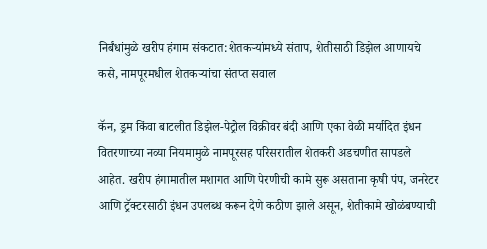निर्बंधांमुळे खरीप हंगाम संकटात:शेतकऱ्यांमध्ये संताप, शेतीसाठी डिझेल आणायचे कसे, नामपूरमधील शेतकऱ्यांचा संतप्त सवाल

कॅन, ड्रम किंवा बाटलीत डिझेल-पेट्रोल विक्रीवर बंदी आणि एका वेळी मर्यादित इंधन वितरणाच्या नव्या नियमामुळे नामपूरसह परिसरातील शेतकरी अडचणीत सापडले आहेत. खरीप हंगामातील मशागत आणि पेरणीची कामे सुरू असताना कृषी पंप, जनरेटर आणि ट्रॅक्टरसाठी इंधन उपलब्ध करून देणे कठीण झाले असून, शेतीकामे खोळंबण्याची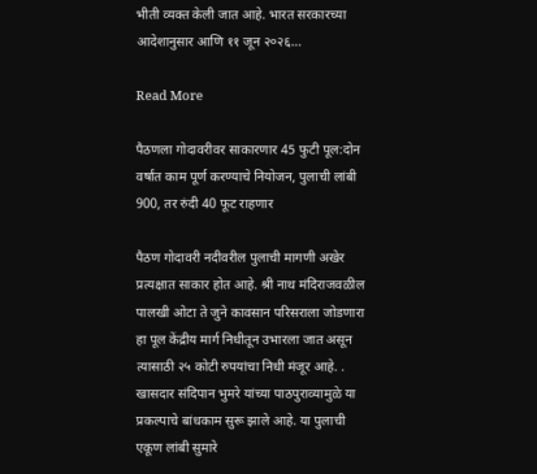भीती व्यक्त केली जात आहे. भारत सरकारच्या आदेशानुसार आणि ११ जून २०२६…

Read More

पैठणला गोदावरीवर साकारणार 45 फुटी पूल:दोन वर्षांत काम पूर्ण करण्याचे नियोजन, पुलाची लांबी 900, तर रुंदी 40 फूट राहणार

पैठण गोदावरी नदीवरील पुलाची मागणी अखेर प्रत्यक्षात साकार होत आहे. श्री नाथ मंदिराजवळील पालखी ओटा ते जुने कावसान परिसराला जोडणारा हा पूल केंद्रीय मार्ग निधीतून उभारला जात असून त्यासाठी २५ कोटी रुपयांचा निधी मंजूर आहे. . खासदार संदिपान भुमरे यांच्या पाठपुराव्यामुळे या प्रकल्पाचे बांधकाम सुरू झाले आहे. या पुलाची एकूण लांबी सुमारे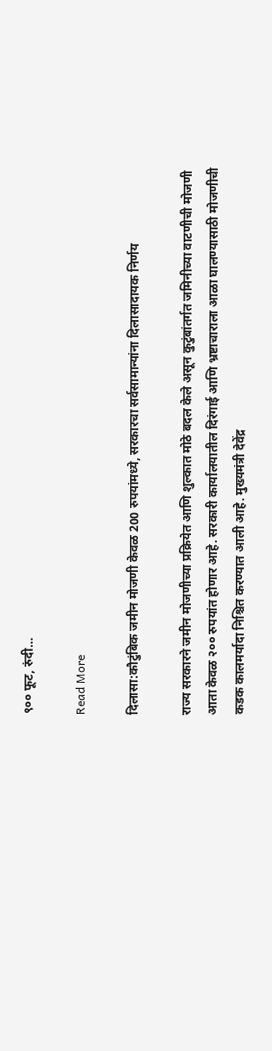९०० फूट, रुंदी…

Read More

दिलासा:कौटुंबिक जमीन मोजणी केवळ 200 रुपयांमध्ये, सरकारचा सर्वसामान्यांना दिलासादायक निर्णय

राज्य सरकारने जमीन मोजणीच्या प्रक्रियेत आणि शुल्कात मोठे बदल केले असून कुटुंबांतर्गत जमिनीच्या वाटणीची मोजणी आता केवळ २०० रुपयांत होणार आहे. सरकारी कार्यालयातील दिरंगाई आणि भ्रष्टाचाराला आळा घालण्यासाठी मोजणीची कडक कालमर्यादा निश्चित करण्यात आली आहे. मुख्यमंत्री देवेंद्र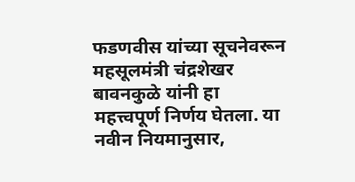फडणवीस यांच्या सूचनेवरून महसूलमंत्री चंद्रशेखर बावनकुळे यांनी हा महत्त्वपूर्ण निर्णय घेतला. या नवीन नियमानुसार,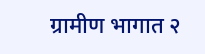ग्रामीण भागात २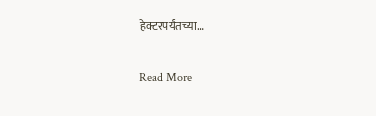हेक्टरपर्यंतच्या…

Read More